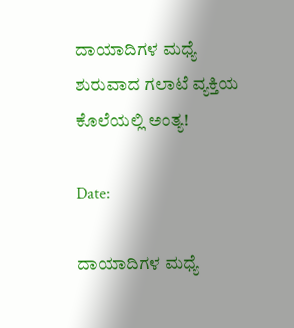ದಾಯಾದಿಗಳ‌ ಮಧ್ಯೆ ಶುರುವಾದ ಗಲಾಟೆ ವ್ಯಕ್ತಿಯ ಕೊಲೆಯಲ್ಲಿ ಅಂತ್ಯ!

Date:

ದಾಯಾದಿಗಳ‌ ಮಧ್ಯೆ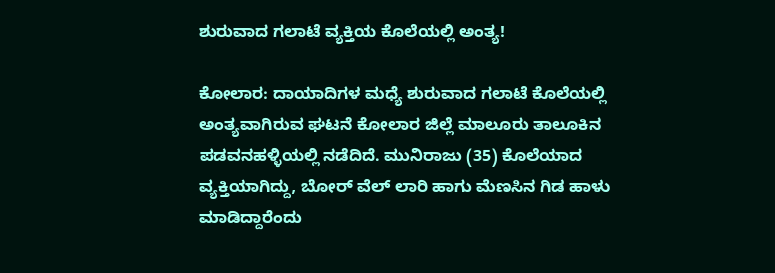ಶುರುವಾದ ಗಲಾಟೆ ವ್ಯಕ್ತಿಯ ಕೊಲೆಯಲ್ಲಿ ಅಂತ್ಯ!

ಕೋಲಾರ: ದಾಯಾದಿಗಳ‌ ಮಧ್ಯೆ ಶುರುವಾದ ಗಲಾಟೆ ಕೊಲೆಯಲ್ಲಿ ಅಂತ್ಯವಾಗಿರುವ ಘಟನೆ ಕೋಲಾರ ಜಿಲ್ಲೆ ಮಾಲೂರು ತಾಲೂಕಿನ ಪಡವನಹಳ್ಳಿಯಲ್ಲಿ ನಡೆದಿದೆ. ಮುನಿರಾಜು (35) ಕೊಲೆಯಾದ ವ್ಯಕ್ತಿಯಾಗಿದ್ದು, ಬೋರ್ ವೆಲ್ ಲಾರಿ ಹಾಗು ಮೆಣಸಿನ ಗಿಡ ಹಾಳು ಮಾಡಿದ್ದಾರೆಂದು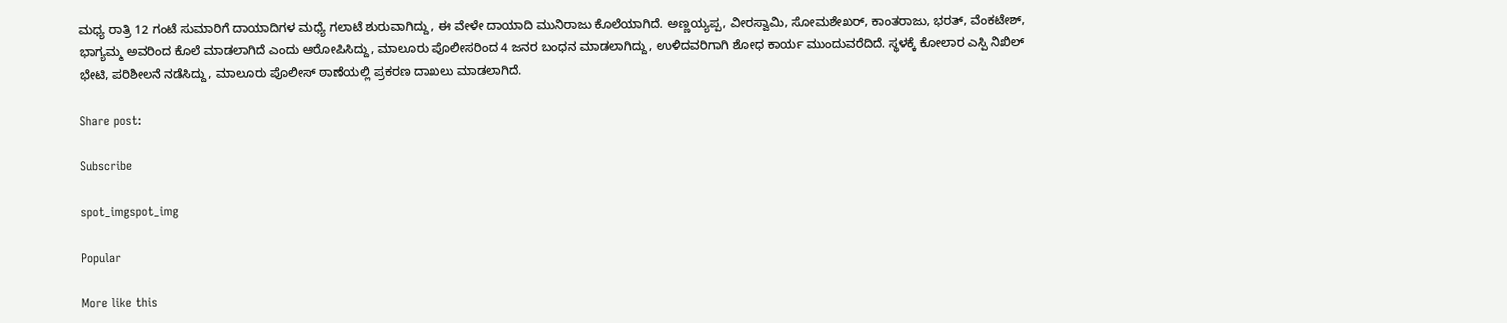ಮಧ್ಯ ರಾತ್ರಿ 12 ಗಂಟೆ ಸುಮಾರಿಗೆ ದಾಯಾದಿಗಳ‌ ಮಧ್ಯೆ ಗಲಾಟೆ ಶುರುವಾಗಿದ್ದು, ಈ ವೇಳೇ ದಾಯಾದಿ ಮುನಿರಾಜು ಕೊಲೆಯಾಗಿದೆ. ಅಣ್ಣಯ್ಯಪ್ಪ, ವೀರಸ್ವಾಮಿ, ಸೋಮಶೇಖರ್, ಕಾಂತರಾಜು, ಭರತ್, ವೆಂಕಟೇಶ್, ಭಾಗ್ಯಮ್ಮ ಅವರಿಂದ ಕೊಲೆ ಮಾಡಲಾಗಿದೆ ಎಂದು ಆರೋಪಿಸಿದ್ದು, ಮಾಲೂರು ಪೊಲೀಸರಿಂದ 4 ಜನರ ಬಂಧನ ಮಾಡಲಾಗಿದ್ದು, ಉಳಿದವರಿಗಾಗಿ ಶೋಧ ಕಾರ್ಯ ಮುಂದುವರೆದಿದೆ. ಸ್ಥಳಕ್ಕೆ ಕೋಲಾರ ಎಸ್ಪಿ ನಿಖಿಲ್ ಭೇಟಿ, ಪರಿಶೀಲನೆ ನಡೆಸಿದ್ದು, ಮಾಲೂರು ಪೊಲೀಸ್ ಠಾಣೆಯಲ್ಲಿ ಪ್ರಕರಣ ದಾಖಲು ಮಾಡಲಾಗಿದೆ.

Share post:

Subscribe

spot_imgspot_img

Popular

More like this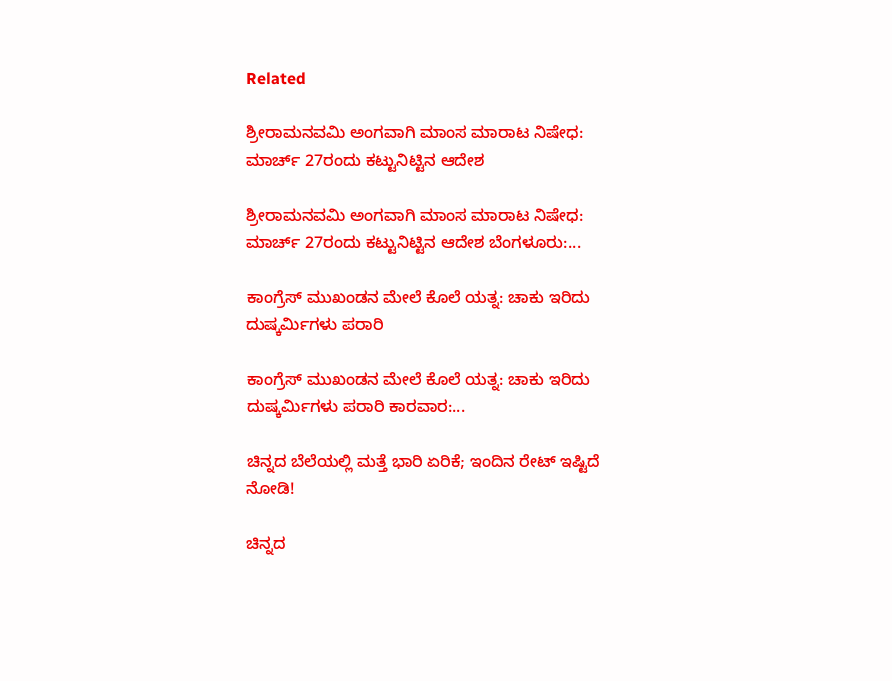Related

ಶ್ರೀರಾಮನವಮಿ ಅಂಗವಾಗಿ ಮಾಂಸ ಮಾರಾಟ ನಿಷೇಧ: ಮಾರ್ಚ್ 27ರಂದು ಕಟ್ಟುನಿಟ್ಟಿನ ಆದೇಶ

ಶ್ರೀರಾಮನವಮಿ ಅಂಗವಾಗಿ ಮಾಂಸ ಮಾರಾಟ ನಿಷೇಧ: ಮಾರ್ಚ್ 27ರಂದು ಕಟ್ಟುನಿಟ್ಟಿನ ಆದೇಶ ಬೆಂಗಳೂರು:...

ಕಾಂಗ್ರೆಸ್ ಮುಖಂಡನ ಮೇಲೆ ಕೊಲೆ ಯತ್ನ: ಚಾಕು ಇರಿದು ದುಷ್ಕರ್ಮಿಗಳು ಪರಾರಿ

ಕಾಂಗ್ರೆಸ್ ಮುಖಂಡನ ಮೇಲೆ ಕೊಲೆ ಯತ್ನ: ಚಾಕು ಇರಿದು ದುಷ್ಕರ್ಮಿಗಳು ಪರಾರಿ ಕಾರವಾರ:...

ಚಿನ್ನದ ಬೆಲೆಯಲ್ಲಿ ಮತ್ತೆ ಭಾರಿ ಏರಿಕೆ; ಇಂದಿನ ರೇಟ್ ಇಷ್ಟಿದೆ ನೋಡಿ!

ಚಿನ್ನದ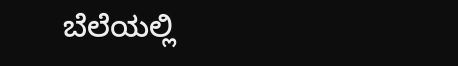ಬೆಲೆಯಲ್ಲಿ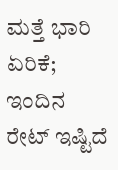ಮತ್ತೆ ಭಾರಿ ಏರಿಕೆ; ಇಂದಿನ ರೇಟ್ ಇಷ್ಟಿದೆ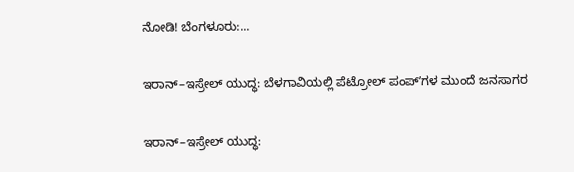ನೋಡಿ! ಬೆಂಗಳೂರು:...

ಇರಾನ್–ಇಸ್ರೇಲ್ ಯುದ್ಧ: ಬೆಳಗಾವಿಯಲ್ಲಿ ಪೆಟ್ರೋಲ್ ಪಂಪ್ʼಗಳ ಮುಂದೆ ಜನಸಾಗರ

ಇರಾನ್–ಇಸ್ರೇಲ್ ಯುದ್ಧ: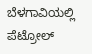ಬೆಳಗಾವಿಯಲ್ಲಿ ಪೆಟ್ರೋಲ್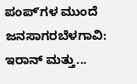ಪಂಪ್ʼಗಳ ಮುಂದೆ ಜನಸಾಗರಬೆಳಗಾವಿ: ಇರಾನ್ ಮತ್ತು...